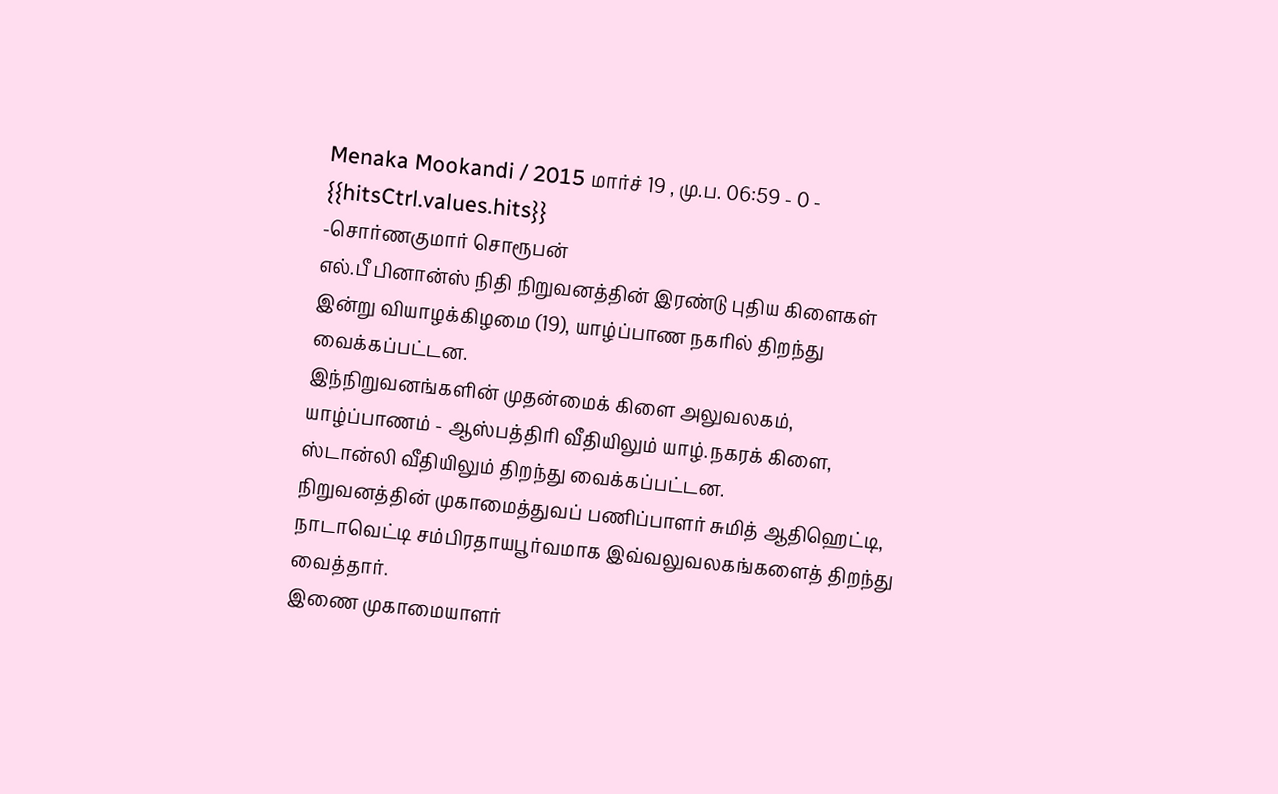Menaka Mookandi / 2015 மார்ச் 19 , மு.ப. 06:59 - 0 - {{hitsCtrl.values.hits}}
-சொர்ணகுமார் சொரூபன்
எல்.பீ பினான்ஸ் நிதி நிறுவனத்தின் இரண்டு புதிய கிளைகள் இன்று வியாழக்கிழமை (19), யாழ்ப்பாண நகரில் திறந்து வைக்கப்பட்டன.
இந்நிறுவனங்களின் முதன்மைக் கிளை அலுவலகம், யாழ்ப்பாணம் - ஆஸ்பத்திரி வீதியிலும் யாழ்.நகரக் கிளை, ஸ்டான்லி வீதியிலும் திறந்து வைக்கப்பட்டன.
நிறுவனத்தின் முகாமைத்துவப் பணிப்பாளர் சுமித் ஆதிஹெட்டி, நாடாவெட்டி சம்பிரதாயபூர்வமாக இவ்வலுவலகங்களைத் திறந்து வைத்தார்.
இணை முகாமையாளர்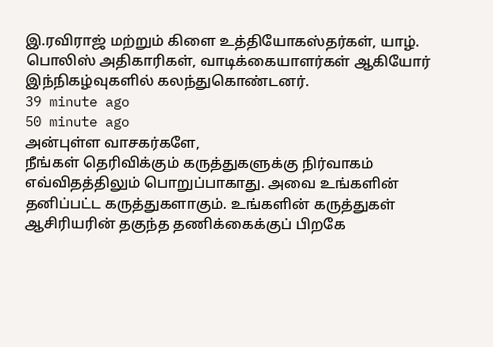இ.ரவிராஜ் மற்றும் கிளை உத்தியோகஸ்தர்கள், யாழ். பொலிஸ் அதிகாரிகள், வாடிக்கையாளர்கள் ஆகியோர் இந்நிகழ்வுகளில் கலந்துகொண்டனர்.
39 minute ago
50 minute ago
அன்புள்ள வாசகர்களே,
நீங்கள் தெரிவிக்கும் கருத்துகளுக்கு நிர்வாகம் எவ்விதத்திலும் பொறுப்பாகாது. அவை உங்களின் தனிப்பட்ட கருத்துகளாகும். உங்களின் கருத்துகள் ஆசிரியரின் தகுந்த தணிக்கைக்குப் பிறகே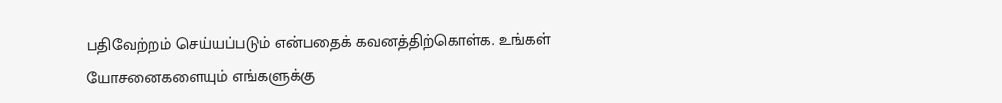பதிவேற்றம் செய்யப்படும் என்பதைக் கவனத்திற்கொள்க. உங்கள் யோசனைகளையும் எங்களுக்கு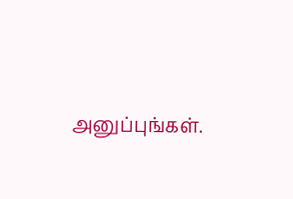அனுப்புங்கள்.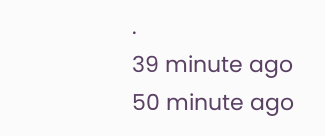.
39 minute ago
50 minute ago